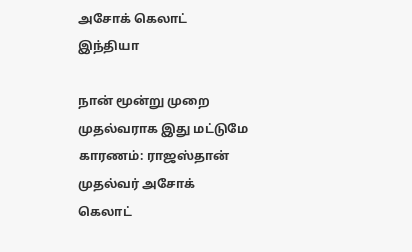அசோக் கெலாட்
இந்தியா

நான் மூன்று முறை முதல்வராக இது மட்டுமே காரணம்: ராஜஸ்தான் முதல்வர் அசோக் கெலாட்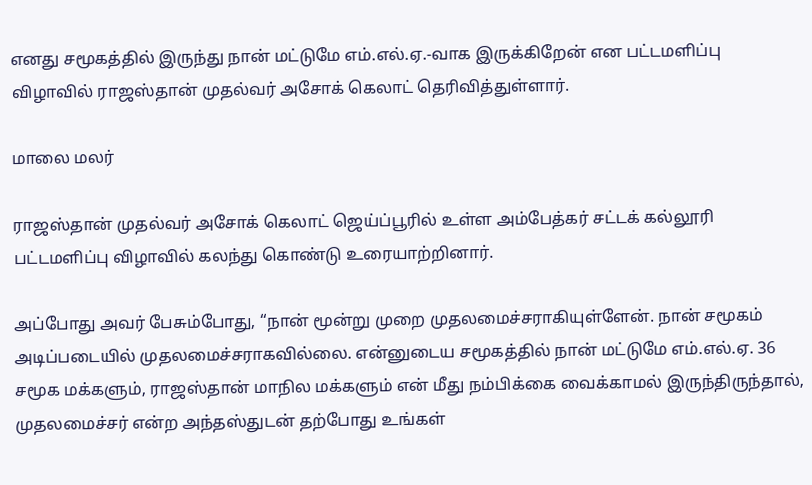எனது சமூகத்தில் இருந்து நான் மட்டுமே எம்.எல்.ஏ.-வாக இருக்கிறேன் என பட்டமளிப்பு விழாவில் ராஜஸ்தான் முதல்வர் அசோக் கெலாட் தெரிவித்துள்ளார்.

மாலை மலர்

ராஜஸ்தான் முதல்வர் அசோக் கெலாட் ஜெய்ப்பூரில் உள்ள அம்பேத்கர் சட்டக் கல்லூரி பட்டமளிப்பு விழாவில் கலந்து கொண்டு உரையாற்றினார்.

அப்போது அவர் பேசும்போது, ‘‘நான் மூன்று முறை முதலமைச்சராகியுள்ளேன். நான் சமூகம் அடிப்படையில் முதலமைச்சராகவில்லை. என்னுடைய சமூகத்தில் நான் மட்டுமே எம்.எல்.ஏ. 36 சமூக மக்களும், ராஜஸ்தான் மாநில மக்களும் என் மீது நம்பிக்கை வைக்காமல் இருந்திருந்தால், முதலமைச்சர் என்ற அந்தஸ்துடன் தற்போது உங்கள்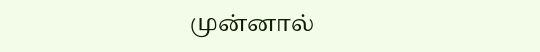முன்னால்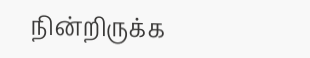நின்றிருக்க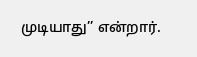முடியாது’’ என்றார்.